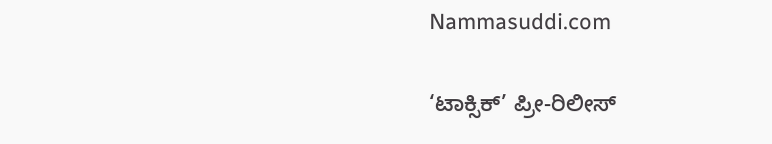Nammasuddi.com

‘ಟಾಕ್ಸಿಕ್’ ಪ್ರೀ-ರಿಲೀಸ್‌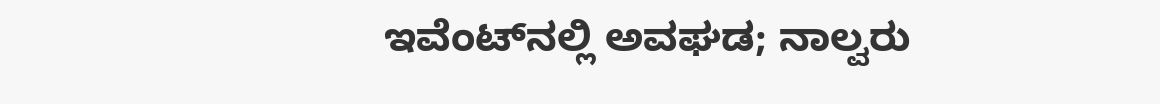ಇವೆಂಟ್‌ನಲ್ಲಿ ಅವಘಡ; ನಾಲ್ವರು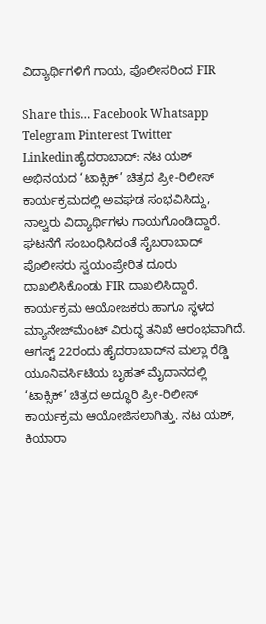ವಿದ್ಯಾರ್ಥಿಗಳಿಗೆ ಗಾಯ, ಪೊಲೀಸರಿಂದ FIR

Share this… Facebook Whatsapp Telegram Pinterest Twitter Linkedinಹೈದರಾಬಾದ್: ನಟ ಯಶ್ ಅಭಿನಯದ ‘ಟಾಕ್ಸಿಕ್’ ಚಿತ್ರದ ಪ್ರೀ-ರಿಲೀಸ್‌ ಕಾರ್ಯಕ್ರಮದಲ್ಲಿ ಅವಘಡ ಸಂಭವಿಸಿದ್ದು, ನಾಲ್ವರು ವಿದ್ಯಾರ್ಥಿಗಳು ಗಾಯಗೊಂಡಿದ್ದಾರೆ. ಘಟನೆಗೆ ಸಂಬಂಧಿಸಿದಂತೆ ಸೈಬರಾಬಾದ್ ಪೊಲೀಸರು ಸ್ವಯಂಪ್ರೇರಿತ ದೂರು ದಾಖಲಿಸಿಕೊಂಡು FIR ದಾಖಲಿಸಿದ್ದಾರೆ. ಕಾರ್ಯಕ್ರಮ ಆಯೋಜಕರು ಹಾಗೂ ಸ್ಥಳದ ಮ್ಯಾನೇಜ್‌ಮೆಂಟ್ ವಿರುದ್ಧ ತನಿಖೆ ಆರಂಭವಾಗಿದೆ. ಆಗಸ್ಟ್‌ 22ರಂದು ಹೈದರಾಬಾದ್‌ನ ಮಲ್ಲಾ ರೆಡ್ಡಿ ಯೂನಿವರ್ಸಿಟಿಯ ಬೃಹತ್ ಮೈದಾನದಲ್ಲಿ ‘ಟಾಕ್ಸಿಕ್’ ಚಿತ್ರದ ಅದ್ಧೂರಿ ಪ್ರೀ-ರಿಲೀಸ್‌ ಕಾರ್ಯಕ್ರಮ ಆಯೋಜಿಸಲಾಗಿತ್ತು. ನಟ ಯಶ್, ಕಿಯಾರಾ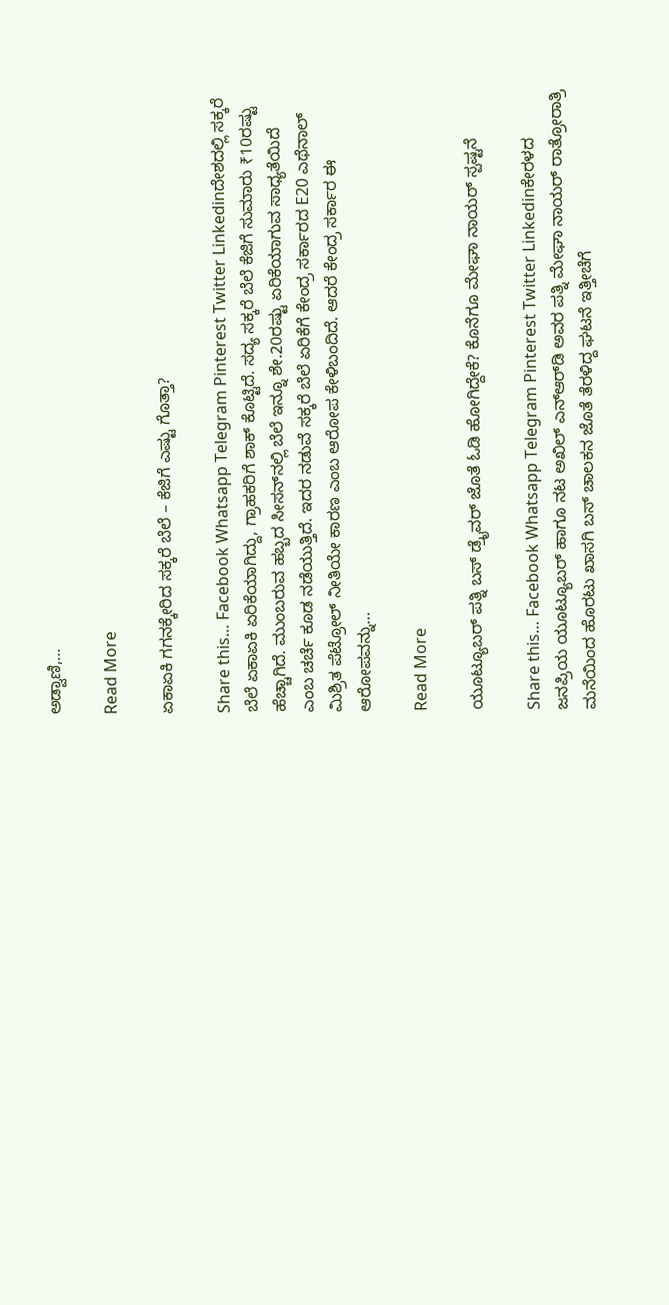ಅಡ್ವಾಣಿ,…

Read More

ಏಕಾಏಕಿ ಗಗನಕ್ಕೇರಿದ ಸಕ್ಕರೆ ಬೆಲೆ – ಕೆಜಿಗೆ ಎಷ್ಟು ಗೊತ್ತಾ?

Share this… Facebook Whatsapp Telegram Pinterest Twitter Linkedinದೇಶದಲ್ಲಿ ಸಕ್ಕರೆ ಬೆಲೆ ಏಕಾಏಕಿ ಏರಿಕೆಯಾಗಿದ್ದು, ಗ್ರಾಹಕರಿಗೆ ಶಾಕ್ ಕೊಟ್ಟಿದೆ. ಸದ್ಯ ಸಕ್ಕರೆ ಬೆಲೆ ಕೆಜಿಗೆ ಸುಮಾರು ₹10ರಷ್ಟು ಹೆಚ್ಚಾಗಿದೆ. ಮುಂಬರುವ ಹಬ್ಬದ ಸೀಸನ್‌ನಲ್ಲಿ ಬೆಲೆ ಇನ್ನೂ ಶೇ.20ರಷ್ಟು ಏರಿಕೆಯಾಗುವ ಸಾಧ್ಯತೆಯಿದೆ ಎಂಬ ಚರ್ಚೆ ಕೂಡ ನಡೆಯುತ್ತಿದೆ. ಇದರ ನಡುವೆ ಸಕ್ಕರೆ ಬೆಲೆ ಏರಿಕೆಗೆ ಕೇಂದ್ರ ಸರ್ಕಾರದ E20 ಎಥೆನಾಲ್ ಮಿಶ್ರಿತ ಪೆಟ್ರೋಲ್ ನೀತಿಯೇ ಕಾರಣ ಎಂಬ ಆರೋಪ ಕೇಳಿಬಂದಿದೆ. ಆದರೆ ಕೇಂದ್ರ ಸರ್ಕಾರ ಈ ಆರೋಪವನ್ನು…

Read More

ಯೂಟ್ಯೂಬರ್‌ ಪತ್ನಿ ಬಸ್‌ ಡ್ರೈವರ್ ಜೊತೆ ಓಡಿ ಹೋಗಿದ್ದೇಕೆ? ಕೊನೆಗೂ ಮೇಘಾ ನಾಯರ್ ಸ್ಪಷ್ಟನೆ

Share this… Facebook Whatsapp Telegram Pinterest Twitter Linkedinಕೇರಳದ ಜನಪ್ರಿಯ ಯೂಟ್ಯೂಬರ್ ಹಾಗೂ ನಟ ಅಖಿಲ್ ಎನ್‌ಆರ್‌ಡಿ ಅವರ ಪತ್ನಿ ಮೇಘಾ ನಾಯರ್ ರಾತ್ರೋರಾತ್ರಿ ಮನೆಯಿಂದ ಹೊರಟು ಖಾಸಗಿ ಬಸ್ ಚಾಲಕನ ಜೊತೆ ತೆರಳಿದ್ದ ಘಟನೆ ಇತ್ತೀಚೆಗೆ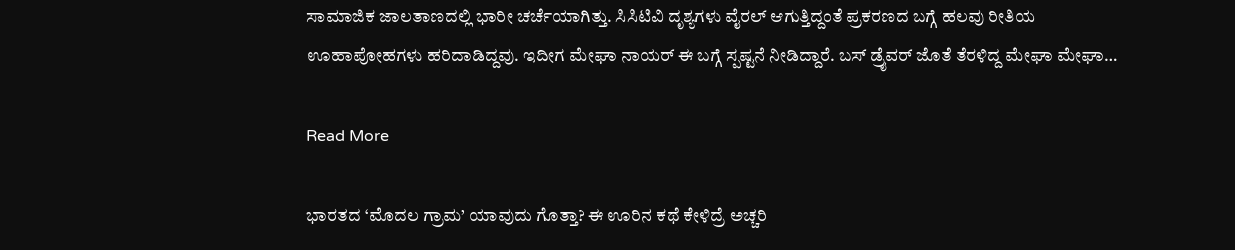ಸಾಮಾಜಿಕ ಜಾಲತಾಣದಲ್ಲಿ ಭಾರೀ ಚರ್ಚೆಯಾಗಿತ್ತು. ಸಿಸಿಟಿವಿ ದೃಶ್ಯಗಳು ವೈರಲ್ ಆಗುತ್ತಿದ್ದಂತೆ ಪ್ರಕರಣದ ಬಗ್ಗೆ ಹಲವು ರೀತಿಯ ಊಹಾಪೋಹಗಳು ಹರಿದಾಡಿದ್ದವು. ಇದೀಗ ಮೇಘಾ ನಾಯರ್ ಈ ಬಗ್ಗೆ ಸ್ಪಷ್ಟನೆ ನೀಡಿದ್ದಾರೆ. ಬಸ್‌ ಡ್ರೈವರ್ ಜೊತೆ ತೆರಳಿದ್ದ ಮೇಘಾ ಮೇಘಾ…

Read More

ಭಾರತದ ‘ಮೊದಲ ಗ್ರಾಮ’ ಯಾವುದು ಗೊತ್ತಾ? ಈ ಊರಿನ ಕಥೆ ಕೇಳಿದ್ರೆ ಅಚ್ಚರಿ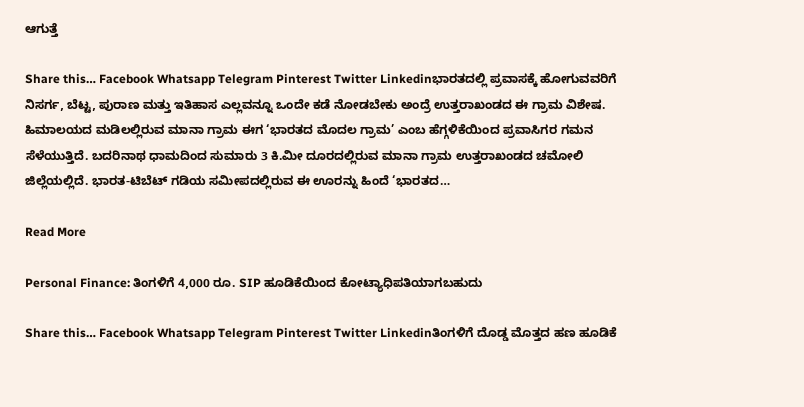ಆಗುತ್ತೆ

Share this… Facebook Whatsapp Telegram Pinterest Twitter Linkedinಭಾರತದಲ್ಲಿ ಪ್ರವಾಸಕ್ಕೆ ಹೋಗುವವರಿಗೆ ನಿಸರ್ಗ, ಬೆಟ್ಟ, ಪುರಾಣ ಮತ್ತು ಇತಿಹಾಸ ಎಲ್ಲವನ್ನೂ ಒಂದೇ ಕಡೆ ನೋಡಬೇಕು ಅಂದ್ರೆ ಉತ್ತರಾಖಂಡದ ಈ ಗ್ರಾಮ ವಿಶೇಷ. ಹಿಮಾಲಯದ ಮಡಿಲಲ್ಲಿರುವ ಮಾನಾ ಗ್ರಾಮ ಈಗ ‘ಭಾರತದ ಮೊದಲ ಗ್ರಾಮ’ ಎಂಬ ಹೆಗ್ಗಳಿಕೆಯಿಂದ ಪ್ರವಾಸಿಗರ ಗಮನ ಸೆಳೆಯುತ್ತಿದೆ. ಬದರಿನಾಥ ಧಾಮದಿಂದ ಸುಮಾರು 3 ಕಿ.ಮೀ ದೂರದಲ್ಲಿರುವ ಮಾನಾ ಗ್ರಾಮ ಉತ್ತರಾಖಂಡದ ಚಮೋಲಿ ಜಿಲ್ಲೆಯಲ್ಲಿದೆ. ಭಾರತ-ಟಿಬೆಟ್ ಗಡಿಯ ಸಮೀಪದಲ್ಲಿರುವ ಈ ಊರನ್ನು ಹಿಂದೆ ‘ಭಾರತದ…

Read More

Personal Finance: ತಿಂಗಳಿಗೆ 4,000 ರೂ. SIP ಹೂಡಿಕೆಯಿಂದ ಕೋಟ್ಯಾಧಿಪತಿಯಾಗಬಹುದು

Share this… Facebook Whatsapp Telegram Pinterest Twitter Linkedinತಿಂಗಳಿಗೆ ದೊಡ್ಡ ಮೊತ್ತದ ಹಣ ಹೂಡಿಕೆ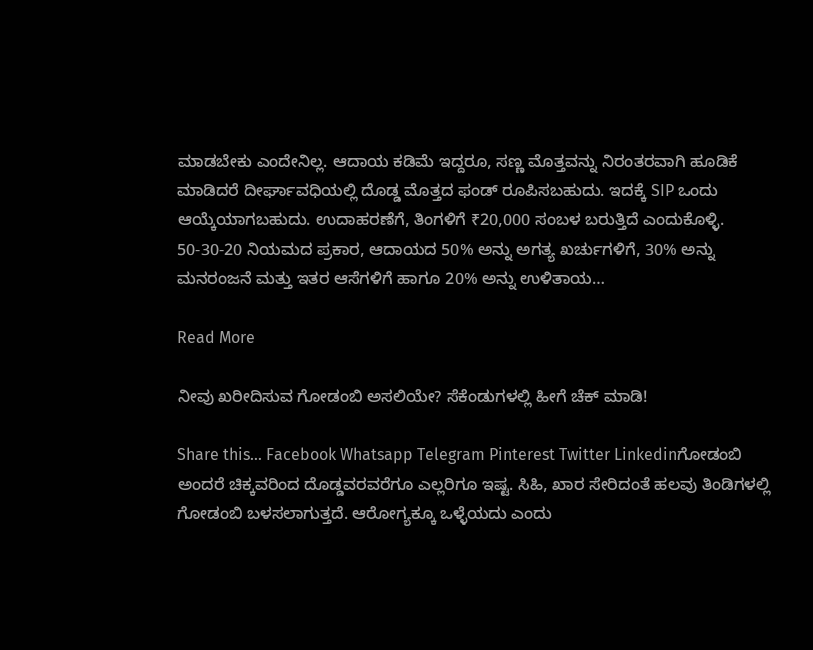ಮಾಡಬೇಕು ಎಂದೇನಿಲ್ಲ. ಆದಾಯ ಕಡಿಮೆ ಇದ್ದರೂ, ಸಣ್ಣ ಮೊತ್ತವನ್ನು ನಿರಂತರವಾಗಿ ಹೂಡಿಕೆ ಮಾಡಿದರೆ ದೀರ್ಘಾವಧಿಯಲ್ಲಿ ದೊಡ್ಡ ಮೊತ್ತದ ಫಂಡ್‌ ರೂಪಿಸಬಹುದು. ಇದಕ್ಕೆ SIP ಒಂದು ಆಯ್ಕೆಯಾಗಬಹುದು. ಉದಾಹರಣೆಗೆ, ತಿಂಗಳಿಗೆ ₹20,000 ಸಂಬಳ ಬರುತ್ತಿದೆ ಎಂದುಕೊಳ್ಳಿ. 50-30-20 ನಿಯಮದ ಪ್ರಕಾರ, ಆದಾಯದ 50% ಅನ್ನು ಅಗತ್ಯ ಖರ್ಚುಗಳಿಗೆ, 30% ಅನ್ನು ಮನರಂಜನೆ ಮತ್ತು ಇತರ ಆಸೆಗಳಿಗೆ ಹಾಗೂ 20% ಅನ್ನು ಉಳಿತಾಯ…

Read More

ನೀವು ಖರೀದಿಸುವ ಗೋಡಂಬಿ ಅಸಲಿಯೇ? ಸೆಕೆಂಡುಗಳಲ್ಲಿ ಹೀಗೆ ಚೆಕ್ ಮಾಡಿ!

Share this… Facebook Whatsapp Telegram Pinterest Twitter Linkedinಗೋಡಂಬಿ ಅಂದರೆ ಚಿಕ್ಕವರಿಂದ ದೊಡ್ಡವರವರೆಗೂ ಎಲ್ಲರಿಗೂ ಇಷ್ಟ. ಸಿಹಿ, ಖಾರ ಸೇರಿದಂತೆ ಹಲವು ತಿಂಡಿಗಳಲ್ಲಿ ಗೋಡಂಬಿ ಬಳಸಲಾಗುತ್ತದೆ. ಆರೋಗ್ಯಕ್ಕೂ ಒಳ್ಳೆಯದು ಎಂದು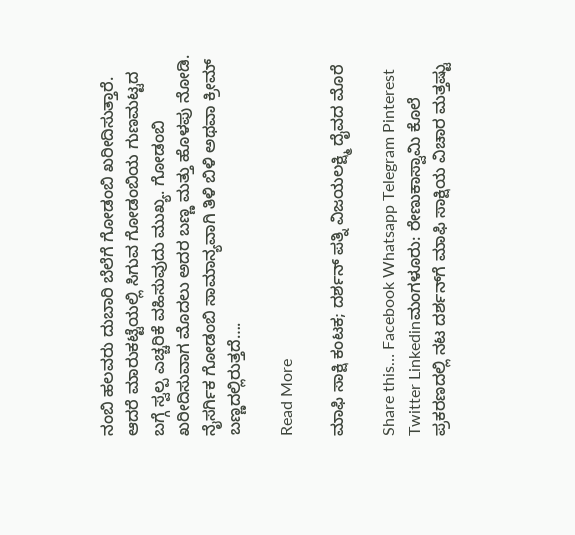ನಂಬಿ ಹಲವರು ದುಬಾರಿ ಬೆಲೆಗೆ ಗೋಡಂಬಿ ಖರೀದಿಸುತ್ತಾರೆ. ಆದರೆ ಮಾರುಕಟ್ಟೆಯಲ್ಲಿ ಸಿಗುವ ಗೋಡಂಬಿಯ ಗುಣಮಟ್ಟದ ಬಗ್ಗೆ ಸ್ವಲ್ಪ ಎಚ್ಚರಿಕೆ ವಹಿಸುವುದು ಮುಖ್ಯ. ಗೋಡಂಬಿ ಖರೀದಿಸುವಾಗ ಮೊದಲು ಅದರ ಬಣ್ಣ ಮತ್ತು ಹೊಳಪು ನೋಡಿ. ನೈಸರ್ಗಿಕ ಗೋಡಂಬಿ ಸಾಮಾನ್ಯವಾಗಿ ತಿಳಿ ಬಿಳಿ ಅಥವಾ ಕ್ರೀಮ್ ಬಣ್ಣದಲ್ಲಿರುತ್ತದೆ….

Read More

ಮಾಫಿ ಸಾಕ್ಷಿ ಕಂಟಕ; ದರ್ಶನ್ ಪತ್ನಿ ವಿಜಯಲಕ್ಷ್ಮಿ ದೈವದ ಮೊರೆ

Share this… Facebook Whatsapp Telegram Pinterest Twitter Linkedinಮಂಗಳೂರು: ರೇಣುಕಾಸ್ವಾಮಿ ಕೊಲೆ ಪ್ರಕರಣದಲ್ಲಿ ನಟ ದರ್ಶನ್‌ಗೆ ಮಾಫಿ ಸಾಕ್ಷಿಯ ವಿಚಾರ ಮತ್ತಷ್ಟು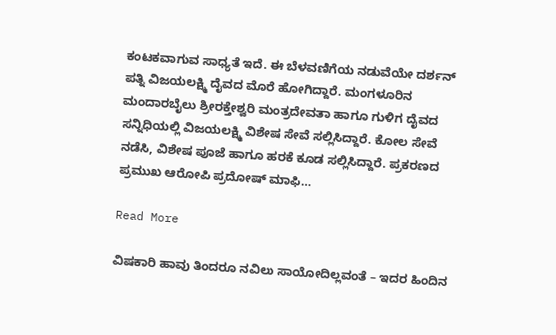ಕಂಟಕವಾಗುವ ಸಾಧ್ಯತೆ ಇದೆ. ಈ ಬೆಳವಣಿಗೆಯ ನಡುವೆಯೇ ದರ್ಶನ್ ಪತ್ನಿ ವಿಜಯಲಕ್ಷ್ಮಿ ದೈವದ ಮೊರೆ ಹೋಗಿದ್ದಾರೆ. ಮಂಗಳೂರಿನ ಮಂದಾರಬೈಲು ಶ್ರೀರಕ್ತೇಶ್ವರಿ ಮಂತ್ರದೇವತಾ ಹಾಗೂ ಗುಳಿಗ ದೈವದ ಸನ್ನಿಧಿಯಲ್ಲಿ ವಿಜಯಲಕ್ಷ್ಮಿ ವಿಶೇಷ ಸೇವೆ ಸಲ್ಲಿಸಿದ್ದಾರೆ. ಕೋಲ ಸೇವೆ ನಡೆಸಿ, ವಿಶೇಷ ಪೂಜೆ ಹಾಗೂ ಹರಕೆ ಕೂಡ ಸಲ್ಲಿಸಿದ್ದಾರೆ. ಪ್ರಕರಣದ ಪ್ರಮುಖ ಆರೋಪಿ ಪ್ರದೋಷ್ ಮಾಫಿ…

Read More

ವಿಷಕಾರಿ ಹಾವು ತಿಂದರೂ ನವಿಲು ಸಾಯೋದಿಲ್ಲವಂತೆ – ಇದರ ಹಿಂದಿನ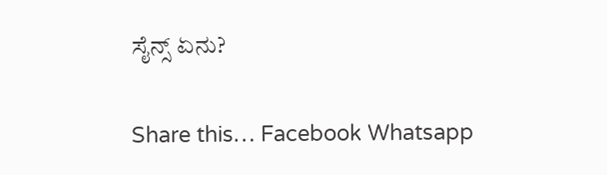ಸೈನ್ಸ್ ಏನು?

Share this… Facebook Whatsapp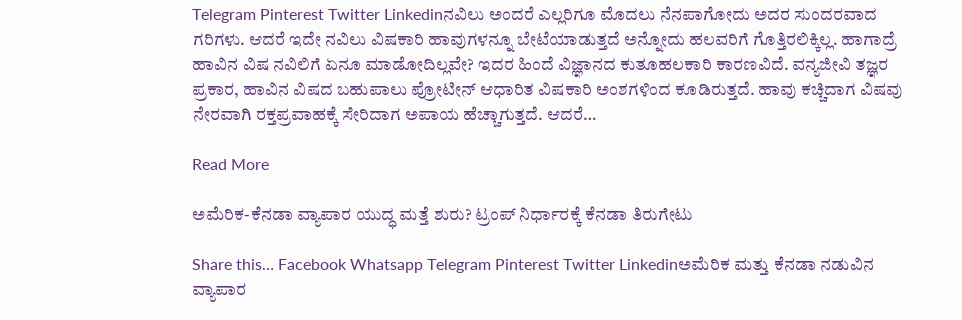Telegram Pinterest Twitter Linkedinನವಿಲು ಅಂದರೆ ಎಲ್ಲರಿಗೂ ಮೊದಲು ನೆನಪಾಗೋದು ಅದರ ಸುಂದರವಾದ ಗರಿಗಳು. ಆದರೆ ಇದೇ ನವಿಲು ವಿಷಕಾರಿ ಹಾವುಗಳನ್ನೂ ಬೇಟೆಯಾಡುತ್ತದೆ ಅನ್ನೋದು ಹಲವರಿಗೆ ಗೊತ್ತಿರಲಿಕ್ಕಿಲ್ಲ. ಹಾಗಾದ್ರೆ ಹಾವಿನ ವಿಷ ನವಿಲಿಗೆ ಏನೂ ಮಾಡೋದಿಲ್ಲವೇ? ಇದರ ಹಿಂದೆ ವಿಜ್ಞಾನದ ಕುತೂಹಲಕಾರಿ ಕಾರಣವಿದೆ. ವನ್ಯಜೀವಿ ತಜ್ಞರ ಪ್ರಕಾರ, ಹಾವಿನ ವಿಷದ ಬಹುಪಾಲು ಪ್ರೋಟೀನ್ ಆಧಾರಿತ ವಿಷಕಾರಿ ಅಂಶಗಳಿಂದ ಕೂಡಿರುತ್ತದೆ. ಹಾವು ಕಚ್ಚಿದಾಗ ವಿಷವು ನೇರವಾಗಿ ರಕ್ತಪ್ರವಾಹಕ್ಕೆ ಸೇರಿದಾಗ ಅಪಾಯ ಹೆಚ್ಚಾಗುತ್ತದೆ. ಆದರೆ…

Read More

ಅಮೆರಿಕ-ಕೆನಡಾ ವ್ಯಾಪಾರ ಯುದ್ಧ ಮತ್ತೆ ಶುರು? ಟ್ರಂಪ್ ನಿರ್ಧಾರಕ್ಕೆ ಕೆನಡಾ ತಿರುಗೇಟು

Share this… Facebook Whatsapp Telegram Pinterest Twitter Linkedinಅಮೆರಿಕ ಮತ್ತು ಕೆನಡಾ ನಡುವಿನ ವ್ಯಾಪಾರ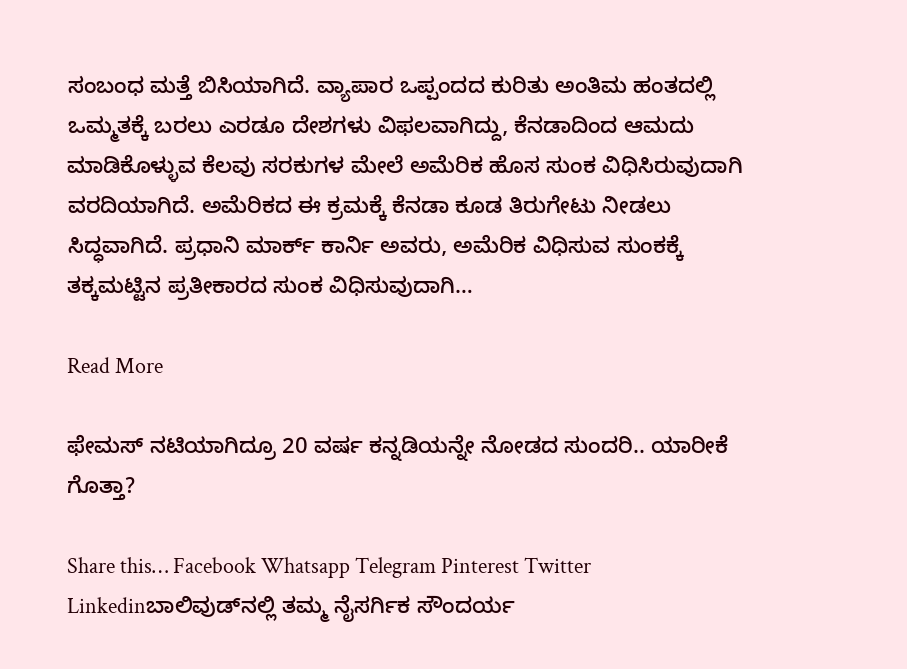ಸಂಬಂಧ ಮತ್ತೆ ಬಿಸಿಯಾಗಿದೆ. ವ್ಯಾಪಾರ ಒಪ್ಪಂದದ ಕುರಿತು ಅಂತಿಮ ಹಂತದಲ್ಲಿ ಒಮ್ಮತಕ್ಕೆ ಬರಲು ಎರಡೂ ದೇಶಗಳು ವಿಫಲವಾಗಿದ್ದು, ಕೆನಡಾದಿಂದ ಆಮದು ಮಾಡಿಕೊಳ್ಳುವ ಕೆಲವು ಸರಕುಗಳ ಮೇಲೆ ಅಮೆರಿಕ ಹೊಸ ಸುಂಕ ವಿಧಿಸಿರುವುದಾಗಿ ವರದಿಯಾಗಿದೆ. ಅಮೆರಿಕದ ಈ ಕ್ರಮಕ್ಕೆ ಕೆನಡಾ ಕೂಡ ತಿರುಗೇಟು ನೀಡಲು ಸಿದ್ಧವಾಗಿದೆ. ಪ್ರಧಾನಿ ಮಾರ್ಕ್ ಕಾರ್ನಿ ಅವರು, ಅಮೆರಿಕ ವಿಧಿಸುವ ಸುಂಕಕ್ಕೆ ತಕ್ಕಮಟ್ಟಿನ ಪ್ರತೀಕಾರದ ಸುಂಕ ವಿಧಿಸುವುದಾಗಿ…

Read More

ಫೇಮಸ್‌ ನಟಿಯಾಗಿದ್ರೂ 20 ವರ್ಷ ಕನ್ನಡಿಯನ್ನೇ ನೋಡದ ಸುಂದರಿ.. ಯಾರೀಕೆ ಗೊತ್ತಾ?

Share this… Facebook Whatsapp Telegram Pinterest Twitter Linkedinಬಾಲಿವುಡ್‌ನಲ್ಲಿ ತಮ್ಮ ನೈಸರ್ಗಿಕ ಸೌಂದರ್ಯ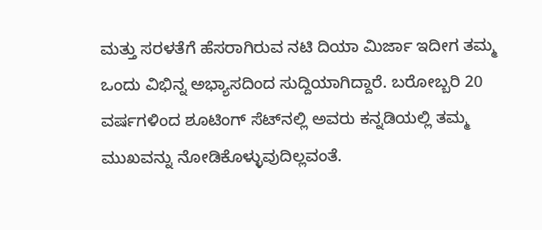ಮತ್ತು ಸರಳತೆಗೆ ಹೆಸರಾಗಿರುವ ನಟಿ ದಿಯಾ ಮಿರ್ಜಾ ಇದೀಗ ತಮ್ಮ ಒಂದು ವಿಭಿನ್ನ ಅಭ್ಯಾಸದಿಂದ ಸುದ್ದಿಯಾಗಿದ್ದಾರೆ. ಬರೋಬ್ಬರಿ 20 ವರ್ಷಗಳಿಂದ ಶೂಟಿಂಗ್ ಸೆಟ್‌ನಲ್ಲಿ ಅವರು ಕನ್ನಡಿಯಲ್ಲಿ ತಮ್ಮ ಮುಖವನ್ನು ನೋಡಿಕೊಳ್ಳುವುದಿಲ್ಲವಂತೆ.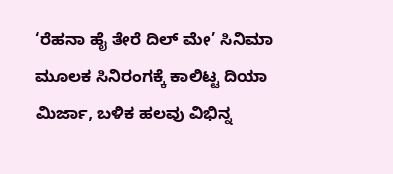‘ರೆಹನಾ ಹೈ ತೇರೆ ದಿಲ್ ಮೇ’ ಸಿನಿಮಾ ಮೂಲಕ ಸಿನಿರಂಗಕ್ಕೆ ಕಾಲಿಟ್ಟ ದಿಯಾ ಮಿರ್ಜಾ, ಬಳಿಕ ಹಲವು ವಿಭಿನ್ನ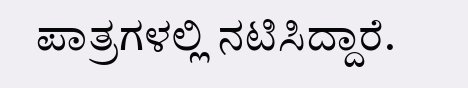ಪಾತ್ರಗಳಲ್ಲಿ ನಟಿಸಿದ್ದಾರೆ.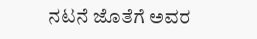ನಟನೆ ಜೊತೆಗೆ ಅವರ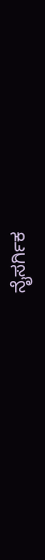ನೈಸರ್ಗಿಕ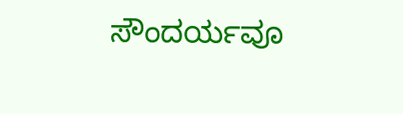ಸೌಂದರ್ಯವೂ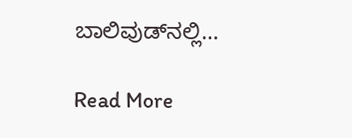ಬಾಲಿವುಡ್‌ನಲ್ಲಿ…

Read More